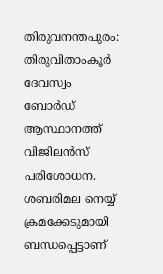തിരുവനന്തപുരം: തിരുവിതാംകൂർ ദേവസ്വം ബോർഡ് ആസ്ഥാനത്ത് വിജിലൻസ് പരിശോധന. ശബരിമല നെയ്യ് ക്രമക്കേടുമായി ബന്ധപ്പെട്ടാണ്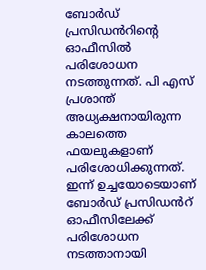ബോർഡ് പ്രസിഡൻറിന്റെ ഓഫീസിൽ പരിശോധന നടത്തുന്നത്. പി എസ് പ്രശാന്ത് അധ്യക്ഷനായിരുന്ന കാലത്തെ ഫയലുകളാണ് പരിശോധിക്കുന്നത്. ഇന്ന് ഉച്ചയോടെയാണ് ബോർഡ് പ്രസിഡൻറ് ഓഫീസിലേക്ക് പരിശോധന നടത്താനായി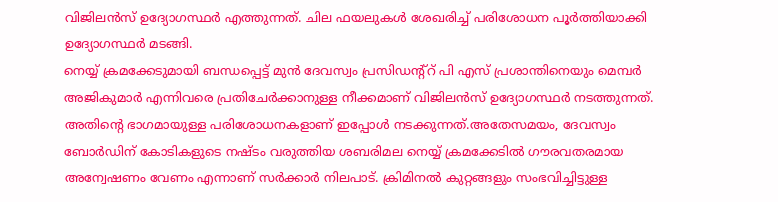വിജിലൻസ് ഉദ്യോഗസ്ഥർ എത്തുന്നത്. ചില ഫയലുകൾ ശേഖരിച്ച് പരിശോധന പൂർത്തിയാക്കി ഉദ്യോഗസ്ഥർ മടങ്ങി.
നെയ്യ് ക്രമക്കേടുമായി ബന്ധപ്പെട്ട് മുൻ ദേവസ്വം പ്രസിഡന്റ്റ് പി എസ് പ്രശാന്തിനെയും മെമ്പർ അജികുമാർ എന്നിവരെ പ്രതിചേർക്കാനുള്ള നീക്കമാണ് വിജിലൻസ് ഉദ്യോഗസ്ഥർ നടത്തുന്നത്. അതിന്റെ ഭാഗമായുള്ള പരിശോധനകളാണ് ഇപ്പോൾ നടക്കുന്നത്.അതേസമയം, ദേവസ്വം ബോർഡിന് കോടികളുടെ നഷ്ടം വരുത്തിയ ശബരിമല നെയ്യ് ക്രമക്കേടിൽ ഗൗരവതരമായ അന്വേഷണം വേണം എന്നാണ് സർക്കാർ നിലപാട്. ക്രിമിനൽ കുറ്റങ്ങളും സംഭവിച്ചിട്ടുള്ള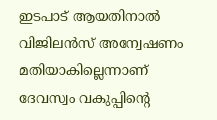ഇടപാട് ആയതിനാൽ വിജിലൻസ് അന്വേഷണം മതിയാകില്ലെന്നാണ് ദേവസ്വം വകുപ്പിന്റെ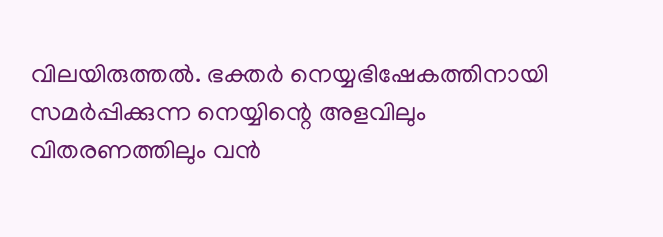വിലയിരുത്തൽ. ഭക്തർ നെയ്യഭിഷേകത്തിനായി സമർപ്പിക്കുന്ന നെയ്യിന്റെ അളവിലും വിതരണത്തിലും വൻ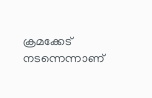ക്രമക്കേട് നടന്നെന്നാണ്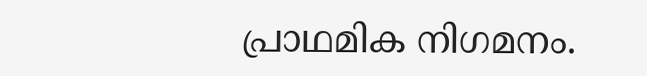പ്രാഥമിക നിഗമനം.